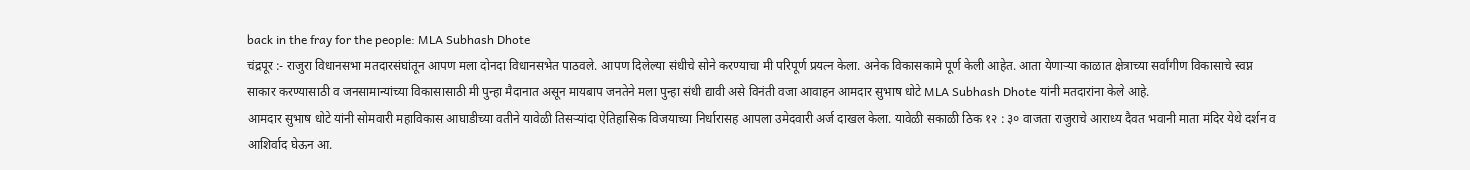back in the fray for the people: MLA Subhash Dhote
चंद्रपूर :- राजुरा विधानसभा मतदारसंघांतून आपण मला दोनदा विधानसभेत पाठवले. आपण दिलेल्या संधीचे सोने करण्याचा मी परिपूर्ण प्रयत्न केला. अनेक विकासकामे पूर्ण केली आहेत. आता येणाऱ्या काळात क्षेत्राच्या सर्वांगीण विकासाचे स्वप्न साकार करण्यासाठी व जनसामान्यांच्या विकासासाठी मी पुन्हा मैदानात असून मायबाप जनतेने मला पुन्हा संधी द्यावी असे विनंती वजा आवाहन आमदार सुभाष धोटे MLA Subhash Dhote यांनी मतदारांना केले आहे.
आमदार सुभाष धोटे यांनी सोमवारी महाविकास आघाडीच्या वतीने यावेळी तिसऱ्यांदा ऐतिहासिक विजयाच्या निर्धारासह आपला उमेदवारी अर्ज दाखल केला. यावेळी सकाळी ठिक १२ : ३० वाजता राजुराचे आराध्य दैवत भवानी माता मंदिर येथे दर्शन व आशिर्वाद घेऊन आ.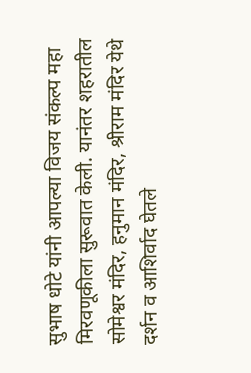सुभाष धोटे यांनी आपल्या विजय संकल्प महा मिरवणूकीला सुरूवात केली. यानंतर शहरातील सोमेश्वर मंदिर, हनुमान मंदिर, श्रीराम मंदिर येथे दर्शन व आशिर्वाद घेतले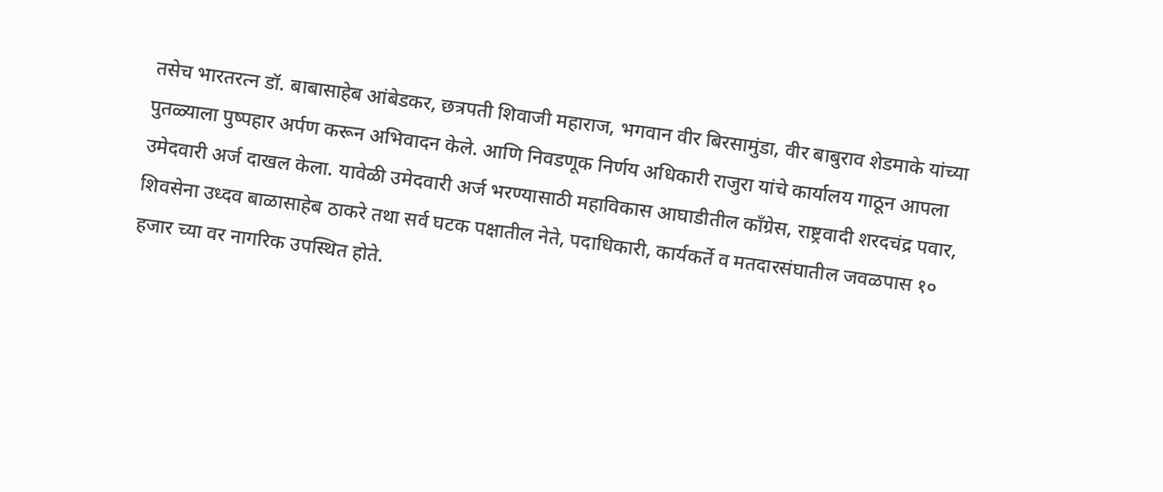तसेच भारतरत्न डॉ. बाबासाहेब आंबेडकर, छत्रपती शिवाजी महाराज, भगवान वीर बिरसामुंडा, वीर बाबुराव शेडमाके यांच्या पुतळ्याला पुष्पहार अर्पण करून अभिवादन केले. आणि निवडणूक निर्णय अधिकारी राजुरा यांचे कार्यालय गाठून आपला उमेदवारी अर्ज दाखल केला. यावेळी उमेदवारी अर्ज भरण्यासाठी महाविकास आघाडीतील काँग्रेस, राष्ट्रवादी शरदचंद्र पवार, शिवसेना उध्दव बाळासाहेब ठाकरे तथा सर्व घटक पक्षातील नेते, पदाधिकारी, कार्यकर्ते व मतदारसंघातील जवळपास १० हजार च्या वर नागरिक उपस्थित होते.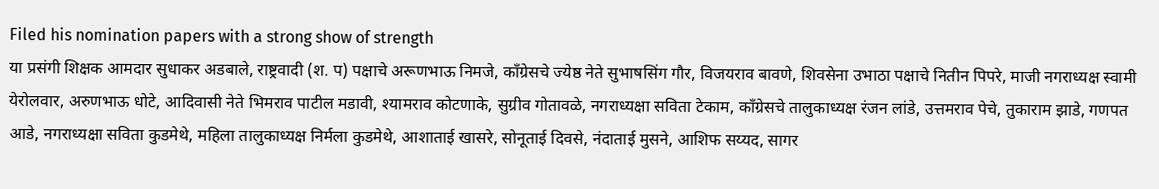Filed his nomination papers with a strong show of strength
या प्रसंगी शिक्षक आमदार सुधाकर अडबाले, राष्ट्रवादी (श. प) पक्षाचे अरूणभाऊ निमजे, काँग्रेसचे ज्येष्ठ नेते सुभाषसिंग गौर, विजयराव बावणे, शिवसेना उभाठा पक्षाचे नितीन पिपरे, माजी नगराध्यक्ष स्वामी येरोलवार, अरुणभाऊ धोटे, आदिवासी नेते भिमराव पाटील मडावी, श्यामराव कोटणाके, सुग्रीव गोतावळे, नगराध्यक्षा सविता टेकाम, काँग्रेसचे तालुकाध्यक्ष रंजन लांडे, उत्तमराव पेचे, तुकाराम झाडे, गणपत आडे, नगराध्यक्षा सविता कुडमेथे, महिला तालुकाध्यक्ष निर्मला कुडमेथे, आशाताई खासरे, सोनूताई दिवसे, नंदाताई मुसने, आशिफ सय्यद, सागर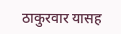ठाकुरवार यासह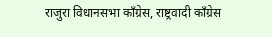राजुरा विधानसभा काँग्रेस, राष्ट्रवादी काँग्रेस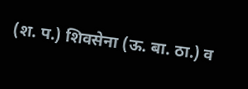(श. प.) शिवसेना (ऊ. बा. ठा.) व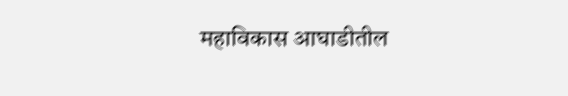महाविकास आघाडीतील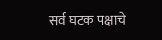सर्व घटक पक्षाचे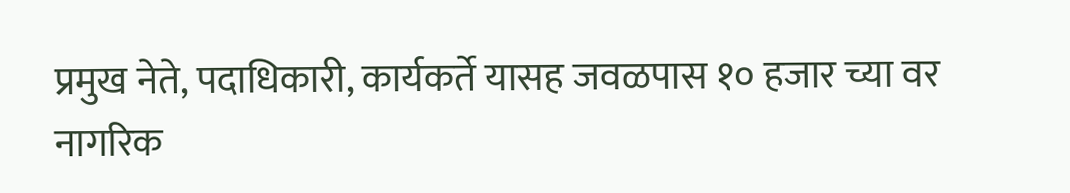प्रमुख नेते, पदाधिकारी, कार्यकर्ते यासह जवळपास १० हजार च्या वर नागरिक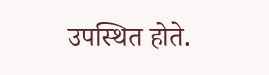उपस्थित होते.